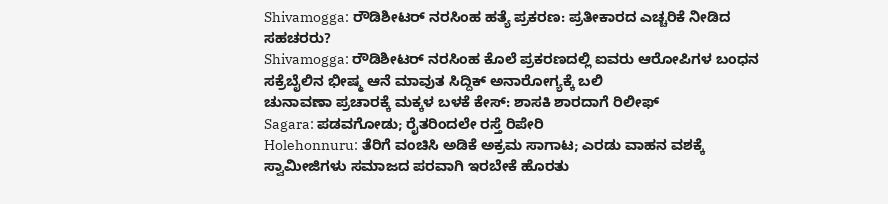Shivamogga: ರೌಡಿಶೀಟರ್ ನರಸಿಂಹ ಹತ್ಯೆ ಪ್ರಕರಣ: ಪ್ರತೀಕಾರದ ಎಚ್ಚರಿಕೆ ನೀಡಿದ ಸಹಚರರು?
Shivamogga: ರೌಡಿಶೀಟರ್ ನರಸಿಂಹ ಕೊಲೆ ಪ್ರಕರಣದಲ್ಲಿ ಐವರು ಆರೋಪಿಗಳ ಬಂಧನ
ಸಕ್ರೆಬೈಲಿನ ಭೀಷ್ಮ ಆನೆ ಮಾವುತ ಸಿದ್ದಿಕ್ ಅನಾರೋಗ್ಯಕ್ಕೆ ಬಲಿ
ಚುನಾವಣಾ ಪ್ರಚಾರಕ್ಕೆ ಮಕ್ಕಳ ಬಳಕೆ ಕೇಸ್: ಶಾಸಕಿ ಶಾರದಾಗೆ ರಿಲೀಫ್
Sagara: ಪಡವಗೋಡು; ರೈತರಿಂದಲೇ ರಸ್ತೆ ರಿಪೇರಿ
Holehonnuru: ತೆರಿಗೆ ವಂಚಿಸಿ ಅಡಿಕೆ ಅಕ್ರಮ ಸಾಗಾಟ; ಎರಡು ವಾಹನ ವಶಕ್ಕೆ
ಸ್ವಾಮೀಜಿಗಳು ಸಮಾಜದ ಪರವಾಗಿ ಇರಬೇಕೆ ಹೊರತು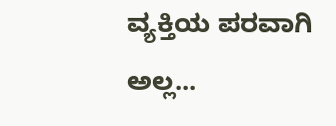ವ್ಯಕ್ತಿಯ ಪರವಾಗಿ ಅಲ್ಲ...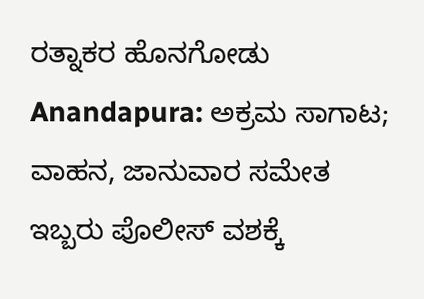ರತ್ನಾಕರ ಹೊನಗೋಡು
Anandapura: ಅಕ್ರಮ ಸಾಗಾಟ; ವಾಹನ, ಜಾನುವಾರ ಸಮೇತ ಇಬ್ಬರು ಪೊಲೀಸ್ ವಶಕ್ಕೆ